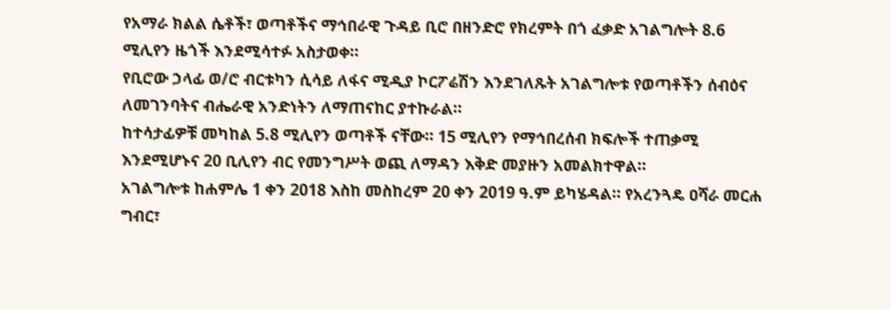የአማራ ክልል ሴቶች፣ ወጣቶችና ማኅበራዊ ጉዳይ ቢሮ በዘንድሮ የክረምት በጎ ፈቃድ አገልግሎት 8.6 ሚሊየን ዜጎች እንደሚሳተፉ አስታወቀ።
የቢሮው ኃላፊ ወ/ሮ ብርቱካን ሲሳይ ለፋና ሚዲያ ኮርፖሬሽን እንደገለጹት አገልግሎቱ የወጣቶችን ሰብዕና ለመገንባትና ብሔራዊ አንድነትን ለማጠናከር ያተኩራል።
ከተሳታፊዎቹ መካከል 5.8 ሚሊየን ወጣቶች ናቸው። 15 ሚሊየን የማኅበረሰብ ክፍሎች ተጠቃሚ እንደሚሆኑና 20 ቢሊየን ብር የመንግሥት ወጪ ለማዳን እቅድ መያዙን አመልክተዋል።
አገልግሎቱ ከሐምሌ 1 ቀን 2018 እስከ መስከረም 20 ቀን 2019 ዓ.ም ይካሄዳል። የአረንጓዴ ዐሻራ መርሐ ግብር፣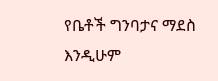የቤቶች ግንባታና ማደስ እንዲሁም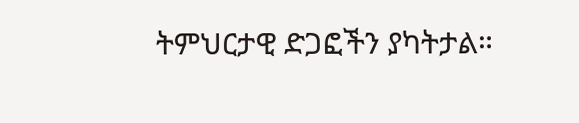ትምህርታዊ ድጋፎችን ያካትታል።